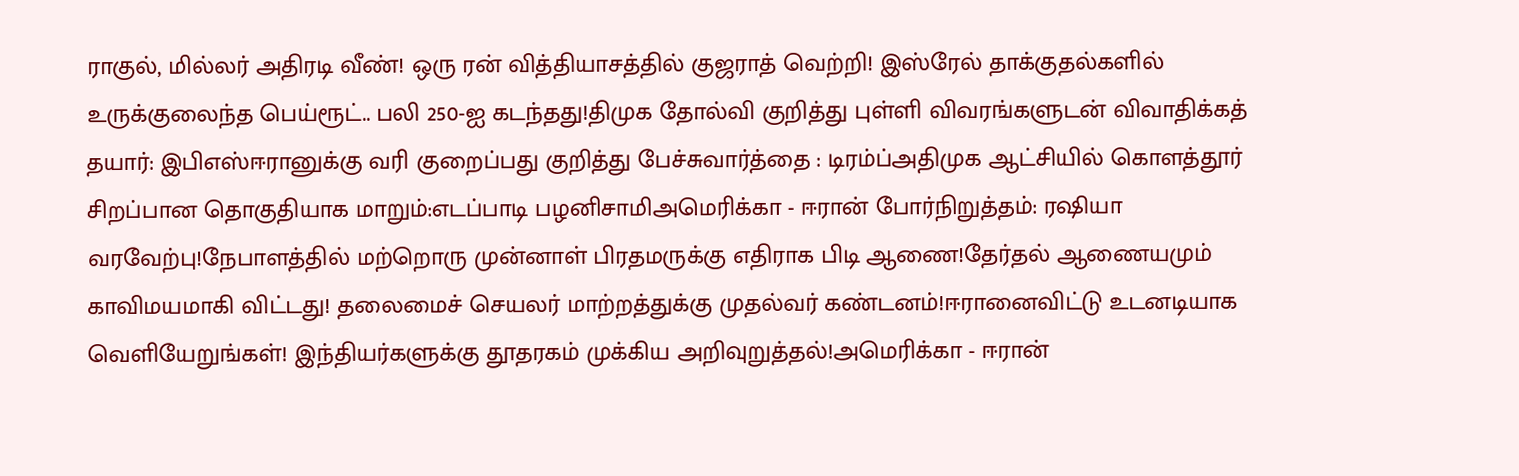ராகுல், மில்லர் அதிரடி வீண்! ஒரு ரன் வித்தியாசத்தில் குஜராத் வெற்றி! இஸ்ரேல் தாக்குதல்களில் உருக்குலைந்த பெய்ரூட்.. பலி 250-ஐ கடந்தது!திமுக தோல்வி குறித்து புள்ளி விவரங்களுடன் விவாதிக்கத் தயார்: இபிஎஸ்ஈரானுக்கு வரி குறைப்பது குறித்து பேச்சுவார்த்தை : டிரம்ப்அதிமுக ஆட்சியில் கொளத்தூர் சிறப்பான தொகுதியாக மாறும்:எடப்பாடி பழனிசாமிஅமெரிக்கா - ஈரான் போர்நிறுத்தம்: ரஷியா வரவேற்பு!நேபாளத்தில் மற்றொரு முன்னாள் பிரதமருக்கு எதிராக பிடி ஆணை!தேர்தல் ஆணையமும் காவிமயமாகி விட்டது! தலைமைச் செயலர் மாற்றத்துக்கு முதல்வர் கண்டனம்!ஈரானைவிட்டு உடனடியாக வெளியேறுங்கள்! இந்தியர்களுக்கு தூதரகம் முக்கிய அறிவுறுத்தல்!அமெரிக்கா - ஈரான்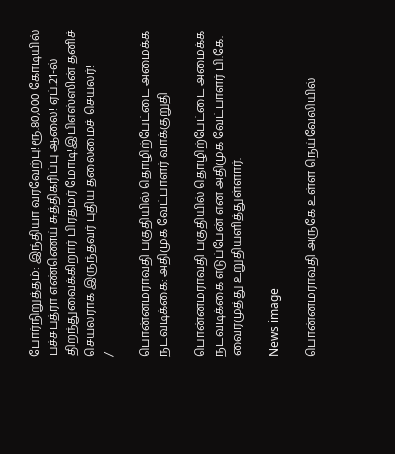போர்நிறுத்தம்: இந்தியா வரவேற்பு!ரூ.80,000 கோடியில் பச்சபத்ரா எண்ணெய் சுத்திகரிப்பு ஆலை! ஏப்.21-ல் திறந்துவைக்கிறார் பிரதமர் மோடி!இபிஎஸ்ஸின் தனிச் செயலராக இருந்தவர் புதிய தலைமைச் செயலர்!
/

பொன்னமராவதி பகுதியில் தொழிற்பேட்டை அமைக்க நடவடிக்கை: அதிமுக வேட்பாளர் வாக்குறுதி

பொன்னமராவதி பகுதியில் தொழிற்பேட்டை அமைக்க நடவடிக்கை எடுப்பேன் என அதிமுக வேட்பாளர் பி.கே. வைரமுத்து உறுதியளித்துள்ளார்.

News image

பொன்னமராவதி அருகே உள்ள நெய்வேலியில்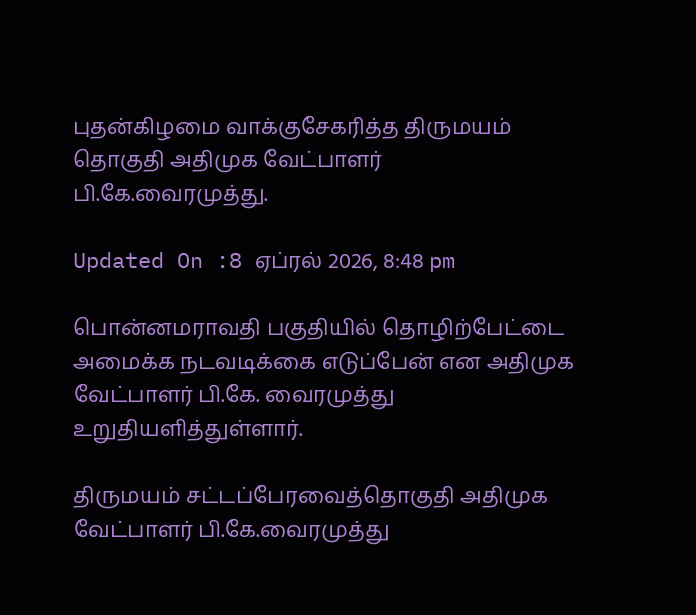புதன்கிழமை வாக்குசேகரித்த திருமயம் தொகுதி அதிமுக வேட்பாளர் பி.கே.வைரமுத்து.

Updated On :8 ஏப்ரல் 2026, 8:48 pm

பொன்னமராவதி பகுதியில் தொழிற்பேட்டை அமைக்க நடவடிக்கை எடுப்பேன் என அதிமுக வேட்பாளர் பி.கே. வைரமுத்து உறுதியளித்துள்ளார்.

திருமயம் சட்டப்பேரவைத்தொகுதி அதிமுக வேட்பாளர் பி.கே.வைரமுத்து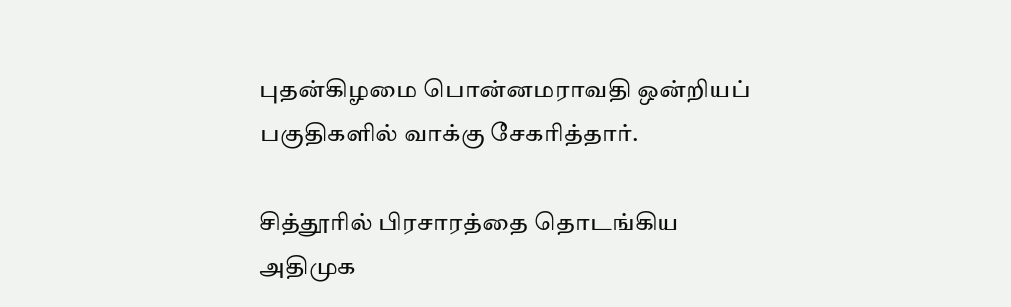புதன்கிழமை பொன்னமராவதி ஒன்றியப் பகுதிகளில் வாக்கு சேகரித்தார்.

சித்தூரில் பிரசாரத்தை தொடங்கிய அதிமுக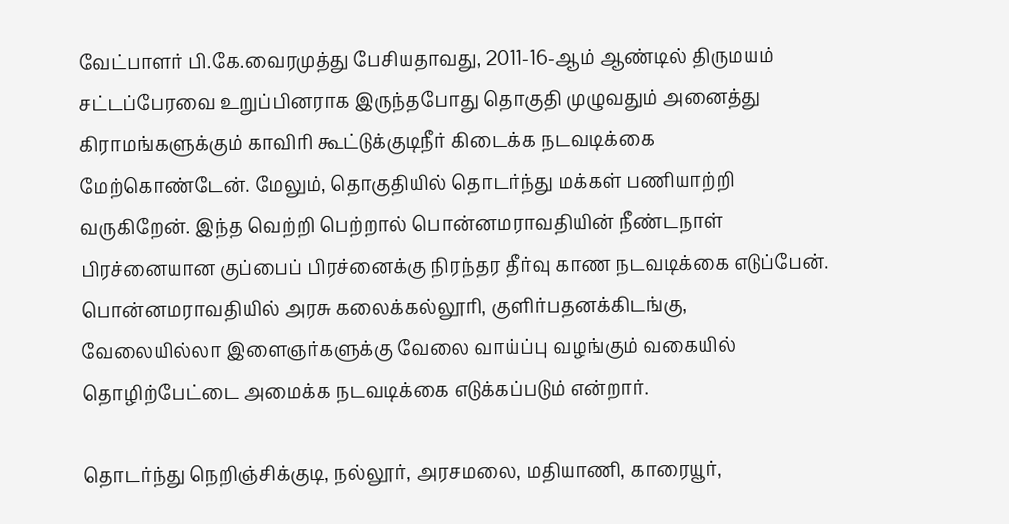வேட்பாளர் பி.கே.வைரமுத்து பேசியதாவது, 2011-16-ஆம் ஆண்டில் திருமயம் சட்டப்பேரவை உறுப்பினராக இருந்தபோது தொகுதி முழுவதும் அனைத்து கிராமங்களுக்கும் காவிரி கூட்டுக்குடிநீர் கிடைக்க நடவடிக்கை மேற்கொண்டேன். மேலும், தொகுதியில் தொடர்ந்து மக்கள் பணியாற்றி வருகிறேன். இந்த வெற்றி பெற்றால் பொன்னமராவதியின் நீண்டநாள் பிரச்னையான குப்பைப் பிரச்னைக்கு நிரந்தர தீர்வு காண நடவடிக்கை எடுப்பேன். பொன்னமராவதியில் அரசு கலைக்கல்லூரி, குளிர்பதனக்கிடங்கு, வேலையில்லா இளைஞர்களுக்கு வேலை வாய்ப்பு வழங்கும் வகையில் தொழிற்பேட்டை அமைக்க நடவடிக்கை எடுக்கப்படும் என்றார்.

தொடர்ந்து நெறிஞ்சிக்குடி, நல்லூர், அரசமலை, மதியாணி, காரையூர்,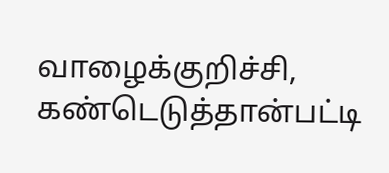வாழைக்குறிச்சி, கண்டெடுத்தான்பட்டி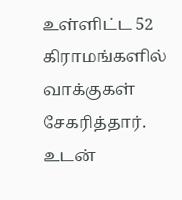உள்ளிட்ட 52 கிராமங்களில் வாக்குகள் சேகரித்தார். உடன்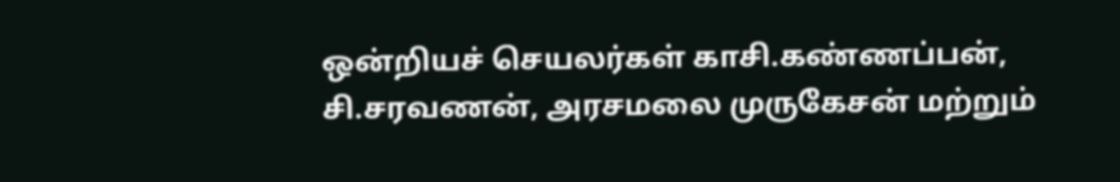ஒன்றியச் செயலர்கள் காசி.கண்ணப்பன், சி.சரவணன், அரசமலை முருகேசன் மற்றும்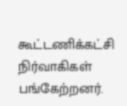கூட்டணிக்கட்சி நிர்வாகிகள் பங்கேற்றனர்.